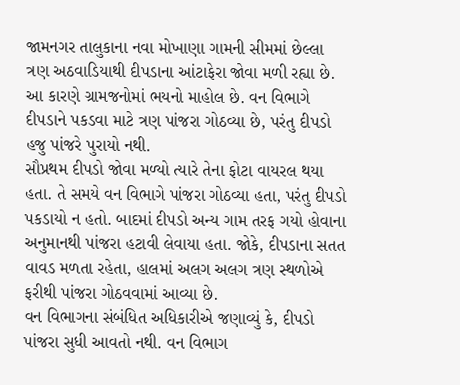જામનગર તાલુકાના નવા મોખાણા ગામની સીમમાં છેલ્લા ત્રણ અઠવાડિયાથી દીપડાના આંટાફેરા જોવા મળી રહ્યા છે. આ કારણે ગ્રામજનોમાં ભયનો માહોલ છે. વન વિભાગે દીપડાને પકડવા માટે ત્રણ પાંજરા ગોઠવ્યા છે, પરંતુ દીપડો હજુ પાંજરે પુરાયો નથી.
સૌપ્રથમ દીપડો જોવા મળ્યો ત્યારે તેના ફોટા વાયરલ થયા હતા. તે સમયે વન વિભાગે પાંજરા ગોઠવ્યા હતા, પરંતુ દીપડો પકડાયો ન હતો. બાદમાં દીપડો અન્ય ગામ તરફ ગયો હોવાના અનુમાનથી પાંજરા હટાવી લેવાયા હતા. જોકે, દીપડાના સતત વાવડ મળતા રહેતા, હાલમાં અલગ અલગ ત્રણ સ્થળોએ ફરીથી પાંજરા ગોઠવવામાં આવ્યા છે.
વન વિભાગના સંબંધિત અધિકારીએ જણાવ્યું કે, દીપડો પાંજરા સુધી આવતો નથી. વન વિભાગ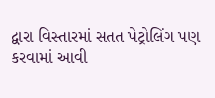દ્વારા વિસ્તારમાં સતત પેટ્રોલિંગ પણ કરવામાં આવી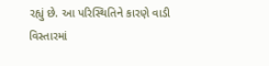રહ્યું છે. આ પરિસ્થિતિને કારણે વાડી વિસ્તારમાં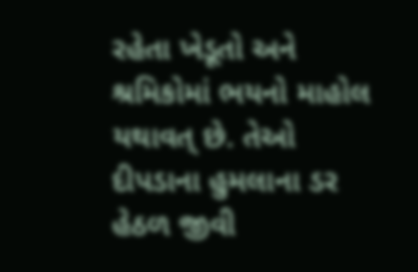રહેતા ખેડૂતો અને શ્રમિકોમાં ભયનો માહોલ યથાવત્ છે. તેઓ દીપડાના હુમલાના ડર હેઠળ જીવી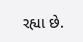રહ્યા છે.